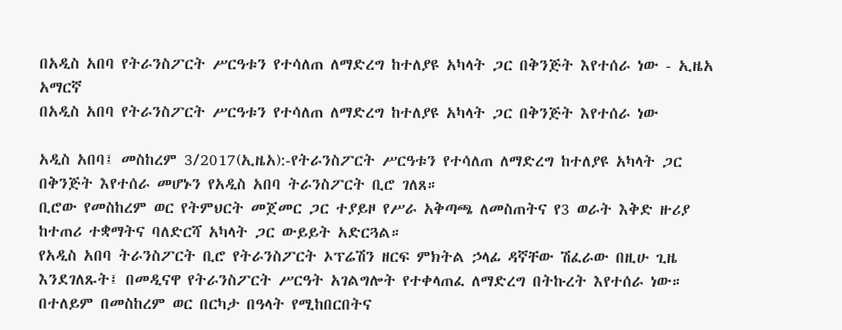በአዲስ አበባ የትራንስፖርት ሥርዓቱን የተሳለጠ ለማድረግ ከተለያዩ አካላት ጋር በቅንጅት እየተሰራ ነው - ኢዜአ አማርኛ
በአዲስ አበባ የትራንስፖርት ሥርዓቱን የተሳለጠ ለማድረግ ከተለያዩ አካላት ጋር በቅንጅት እየተሰራ ነው

አዲስ አበባ፤ መስከረም 3/2017(ኢዜአ):-የትራንስፖርት ሥርዓቱን የተሳለጠ ለማድረግ ከተለያዩ አካላት ጋር በቅንጅት እየተሰራ መሆኑን የአዲስ አበባ ትራንስፖርት ቢሮ ገለጸ።
ቢሮው የመስከረም ወር የትምህርት መጀመር ጋር ተያይዞ የሥራ አቅጣጫ ለመስጠትና የ3 ወራት እቅድ ዙሪያ ከተጠሪ ተቋማትና ባለድርሻ አካላት ጋር ውይይት አድርጓል።
የአዲስ አበባ ትራንስፖርት ቢሮ የትራንስፖርት ኦፕሬሽን ዘርፍ ምክትል ኃላፊ ዳኛቸው ሽፈራው በዚሁ ጊዜ እንደገለጹት፤ በመዲናዋ የትራንስፖርት ሥርዓት አገልግሎት የተቀላጠፈ ለማድረግ በትኩረት እየተሰራ ነው።
በተለይም በመስከረም ወር በርካታ በዓላት የሚከበርበትና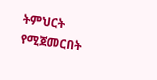ትምህርት የሚጀመርበት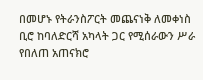በመሆኑ የትራንስፖርት መጨናነቅ ለመቀነስ ቢሮ ከባለድርሻ አካላት ጋር የሚሰራውን ሥራ የበለጠ አጠናክሮ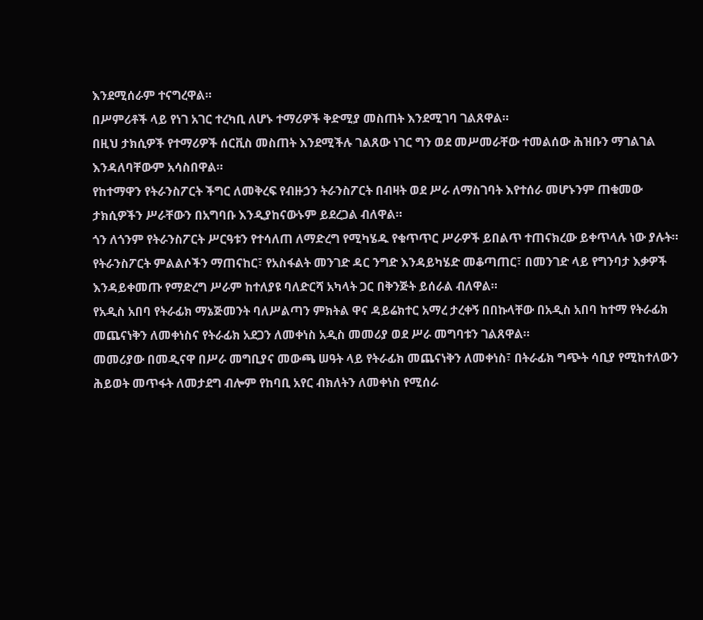እንደሚሰራም ተናግረዋል።
በሥምሪቶች ላይ የነገ አገር ተረካቢ ለሆኑ ተማሪዎች ቅድሚያ መስጠት እንደሚገባ ገልጸዋል።
በዚህ ታክሲዎች የተማሪዎች ሰርቪስ መስጠት እንደሚችሉ ገልጸው ነገር ግን ወደ መሥመራቸው ተመልሰው ሕዝቡን ማገልገል እንዳለባቸውም አሳስበዋል።
የከተማዋን የትራንስፖርት ችግር ለመቅረፍ የብዙኃን ትራንስፖርት በብዛት ወደ ሥራ ለማስገባት እየተሰራ መሆኑንም ጠቁመው ታክሲዎችን ሥራቸውን በአግባቡ እንዲያከናውኑም ይደረጋል ብለዋል።
ጎን ለጎንም የትራንስፖርት ሥርዓቱን የተሳለጠ ለማድረግ የሚካሄዱ የቁጥጥር ሥራዎች ይበልጥ ተጠናክረው ይቀጥላሉ ነው ያሉት።
የትራንስፖርት ምልልሶችን ማጠናከር፣ የአስፋልት መንገድ ዳር ንግድ እንዳይካሄድ መቆጣጠር፣ በመንገድ ላይ የግንባታ እቃዎች እንዳይቀመጡ የማድረግ ሥራም ከተለያዩ ባለድርሻ አካላት ጋር በቅንጅት ይሰራል ብለዋል።
የአዲስ አበባ የትራፊክ ማኔጅመንት ባለሥልጣን ምክትል ዋና ዳይሬክተር አማረ ታረቀኝ በበኩላቸው በአዲስ አበባ ከተማ የትራፊክ መጨናነቅን ለመቀነስና የትራፊክ አደጋን ለመቀነስ አዲስ መመሪያ ወደ ሥራ መግባቱን ገልጸዋል።
መመሪያው በመዲናዋ በሥራ መግቢያና መውጫ ሠዓት ላይ የትራፊክ መጨናነቅን ለመቀነስ፣ በትራፊክ ግጭት ሳቢያ የሚከተለውን ሕይወት መጥፋት ለመታደግ ብሎም የከባቢ አየር ብክለትን ለመቀነስ የሚሰራ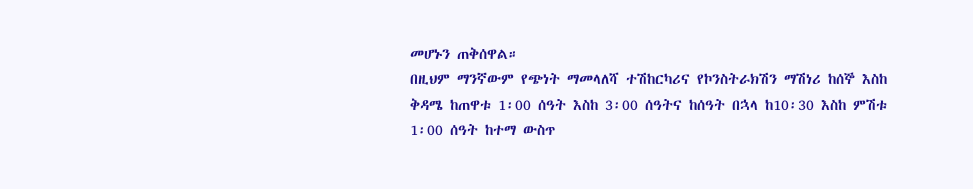መሆኑን ጠቅሰዋል።
በዚህም ማንኛውም የጭነት ማመላለሻ ተሽከርካሪና የኮንስትራክሽን ማሽነሪ ከሰኞ እስከ ቅዳሜ ከጠዋቱ 1፡00 ሰዓት እስከ 3፡00 ሰዓትና ከሰዓት በኋላ ከ10፡30 እስከ ምሽቱ 1፡00 ሰዓት ከተማ ውስጥ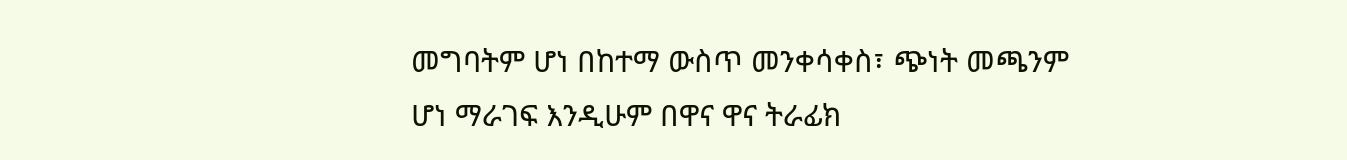መግባትም ሆነ በከተማ ውስጥ መንቀሳቀስ፣ ጭነት መጫንም ሆነ ማራገፍ እንዲሁም በዋና ዋና ትራፊክ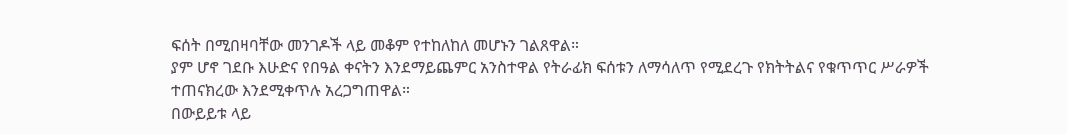ፍሰት በሚበዛባቸው መንገዶች ላይ መቆም የተከለከለ መሆኑን ገልጸዋል።
ያም ሆኖ ገደቡ እሁድና የበዓል ቀናትን እንደማይጨምር አንስተዋል የትራፊክ ፍሰቱን ለማሳለጥ የሚደረጉ የክትትልና የቁጥጥር ሥራዎች ተጠናክረው እንደሚቀጥሉ አረጋግጠዋል።
በውይይቱ ላይ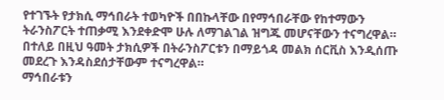የተገኙት የታክሲ ማኅበራት ተወካዮች በበኩላቸው በየማኅበራቸው የከተማውን ትራንስፖርት ተጠቃሚ እንደቀድሞ ሁሉ ለማገልገል ዝግጁ መሆናቸውን ተናግረዋል።
በተለይ በዚህ ዓመት ታክሲዎች በትራንስፖርቱን በማይጎዳ መልክ ሰርቪስ እንዲሰጡ መደረጉ እንዳስደሰታቸውም ተናግረዋል።
ማኅበራቱን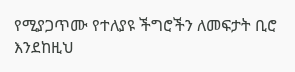የሚያጋጥሙ የተለያዩ ችግሮችን ለመፍታት ቢሮ እንደከዚህ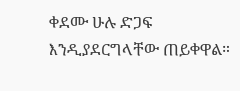ቀደሙ ሁሉ ድጋፍ እንዲያደርግላቸው ጠይቀዋል።